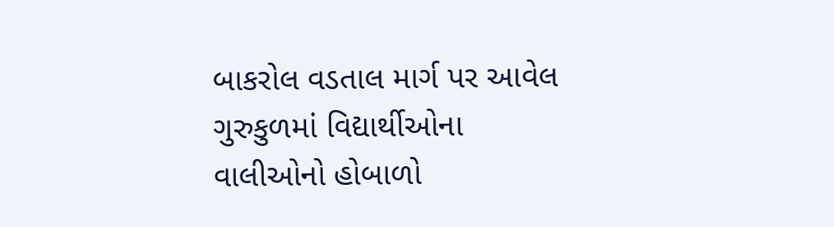બાકરોલ વડતાલ માર્ગ પર આવેલ ગુરુકુળમાં વિદ્યાર્થીઓના વાલીઓનો હોબાળો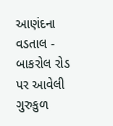આણંદના વડતાલ - બાકરોલ રોડ પર આવેલી ગુરુકુળ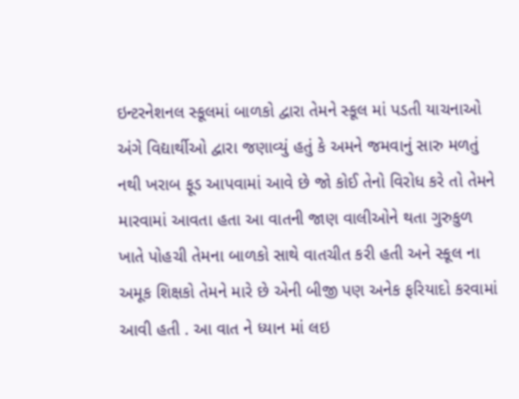ઇન્ટરનેશનલ સ્કૂલમાં બાળકો દ્વારા તેમને સ્કૂલ માં પડતી યાચનાઓ અંગે વિદ્યાર્થીઓ દ્વારા જણાવ્યું હતું કે અમને જમવાનું સારુ મળતું નથી ખરાબ ફૂડ આપવામાં આવે છે જો કોઈ તેનો વિરોધ કરે તો તેમને મારવામાં આવતા હતા આ વાતની જાણ વાલીઓને થતા ગુરુકુળ ખાતે પોહચી તેમના બાળકો સાથે વાતચીત કરી હતી અને સ્કૂલ ના અમૂક શિક્ષકો તેમને મારે છે એની બીજી પણ અનેક ફરિયાદો કરવામાં આવી હતી . આ વાત ને ધ્યાન માં લઇ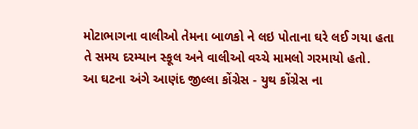મોટાભાગના વાલીઓ તેમના બાળકો ને લઇ પોતાના ઘરે લઈ ગયા હતા તે સમય દરમ્યાન સ્કૂલ અને વાલીઓ વચ્ચે મામલો ગરમાયો હતો.
આ ઘટના અંગે આણંદ જીલ્લા કોંગ્રેસ - યુથ કોંગ્રેસ ના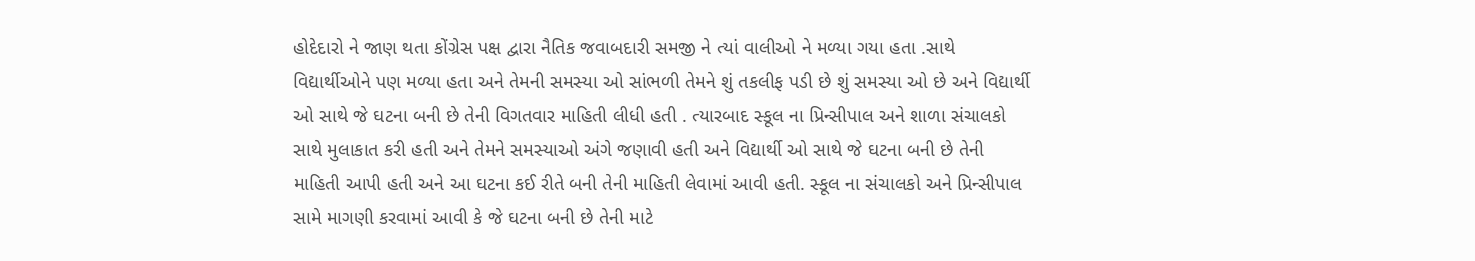હોદેદારો ને જાણ થતા કોંગ્રેસ પક્ષ દ્વારા નૈતિક જવાબદારી સમજી ને ત્યાં વાલીઓ ને મળ્યા ગયા હતા .સાથે વિદ્યાર્થીઓને પણ મળ્યા હતા અને તેમની સમસ્યા ઓ સાંભળી તેમને શું તકલીફ પડી છે શું સમસ્યા ઓ છે અને વિદ્યાર્થી ઓ સાથે જે ઘટના બની છે તેની વિગતવાર માહિતી લીધી હતી . ત્યારબાદ સ્કૂલ ના પ્રિન્સીપાલ અને શાળા સંચાલકો સાથે મુલાકાત કરી હતી અને તેમને સમસ્યાઓ અંગે જણાવી હતી અને વિદ્યાર્થી ઓ સાથે જે ઘટના બની છે તેની માહિતી આપી હતી અને આ ઘટના કઈ રીતે બની તેની માહિતી લેવામાં આવી હતી. સ્કૂલ ના સંચાલકો અને પ્રિન્સીપાલ સામે માગણી કરવામાં આવી કે જે ઘટના બની છે તેની માટે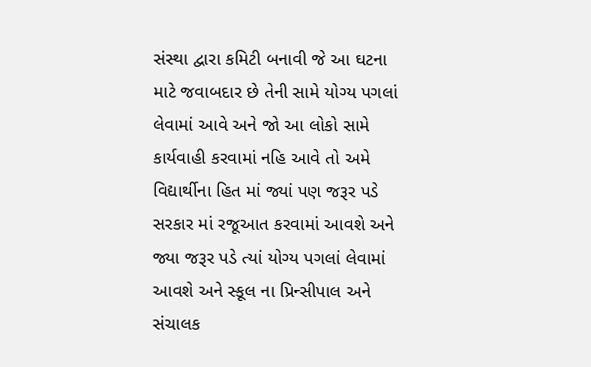સંસ્થા દ્વારા કમિટી બનાવી જે આ ઘટના માટે જવાબદાર છે તેની સામે યોગ્ય પગલાં લેવામાં આવે અને જો આ લોકો સામે કાર્યવાહી કરવામાં નહિ આવે તો અમે વિદ્યાર્થીના હિત માં જ્યાં પણ જરૂર પડે સરકાર માં રજૂઆત કરવામાં આવશે અને જ્યા જરૂર પડે ત્યાં યોગ્ય પગલાં લેવામાં આવશે અને સ્કૂલ ના પ્રિન્સીપાલ અને સંચાલક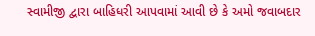સ્વામીજી દ્વારા બાહિધરી આપવામાં આવી છે કે અમો જવાબદાર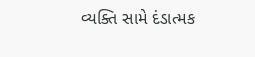વ્યક્તિ સામે દંડાત્મક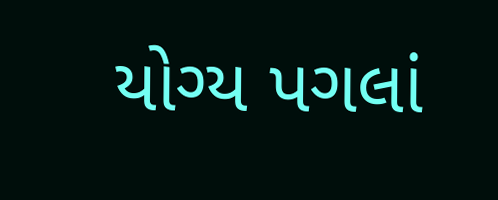યોગ્ય પગલાં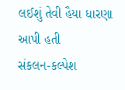લઈશું તેવી હૈયા ધારણા આપી હતી
સંકલન-કલ્પેશ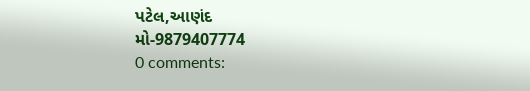પટેલ,આણંદ
મો-9879407774
0 comments: